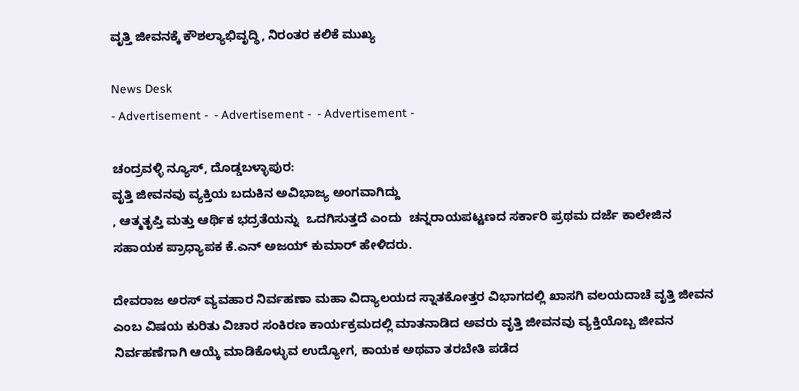ವೃತ್ತಿ ಜೀವನಕ್ಕೆ ಕೌಶಲ್ಯಾಭಿವೃದ್ಧಿ, ನಿರಂತರ ಕಲಿಕೆ ಮುಖ್ಯ

News Desk
- Advertisement -  - Advertisement -  - Advertisement -

ಚಂದ್ರವಳ್ಳಿ ನ್ಯೂಸ್, ದೊಡ್ಡಬಳ್ಳಾಪುರ:
ವೃತ್ತಿ ಜೀವನವು ವ್ಯಕ್ತಿಯ ಬದುಕಿನ ಅವಿಭಾಜ್ಯ ಅಂಗವಾಗಿದ್ದು
, ಆತ್ಮತೃಪ್ತಿ ಮತ್ತು ಆರ್ಥಿಕ ಭದ್ರತೆಯನ್ನು  ಒದಗಿಸುತ್ತದೆ ಎಂದು  ಚನ್ನರಾಯಪಟ್ಟಣದ ಸರ್ಕಾರಿ ಪ್ರಥಮ ದರ್ಜೆ ಕಾಲೇಜಿನ ಸಹಾಯಕ ಪ್ರಾಧ್ಯಾಪಕ ಕೆ.ಎನ್ ಅಜಯ್ ಕುಮಾರ್ ಹೇಳಿದರು.

ದೇವರಾಜ ಅರಸ್ ವ್ಯವಹಾರ ನಿರ್ವಹಣಾ ಮಹಾ ವಿದ್ಯಾಲಯದ ಸ್ನಾತಕೋತ್ತರ ವಿಭಾಗದಲ್ಲಿ ಖಾಸಗಿ ವಲಯದಾಚೆ ವೃತ್ತಿ ಜೀವನ ಎಂಬ ವಿಷಯ ಕುರಿತು ವಿಚಾರ ಸಂಕಿರಣ ಕಾರ್ಯಕ್ರಮದಲ್ಲಿ ಮಾತನಾಡಿದ ಅವರು ವೃತ್ತಿ ಜೀವನವು ವ್ಯಕ್ತಿಯೊಬ್ಬ ಜೀವನ ನಿರ್ವಹಣೆಗಾಗಿ ಆಯ್ಕೆ ಮಾಡಿಕೊಳ್ಳುವ ಉದ್ಯೋಗ, ಕಾಯಕ ಅಥವಾ ತರಬೇತಿ ಪಡೆದ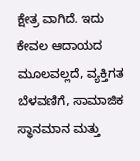ಕ್ಷೇತ್ರ ವಾಗಿದೆ. ಇದು ಕೇವಲ ಆದಾಯದ ಮೂಲವಲ್ಲದೆ, ವ್ಯಕ್ತಿಗತ ಬೆಳವಣಿಗೆ, ಸಾಮಾಜಿಕ ಸ್ಥಾನಮಾನ ಮತ್ತು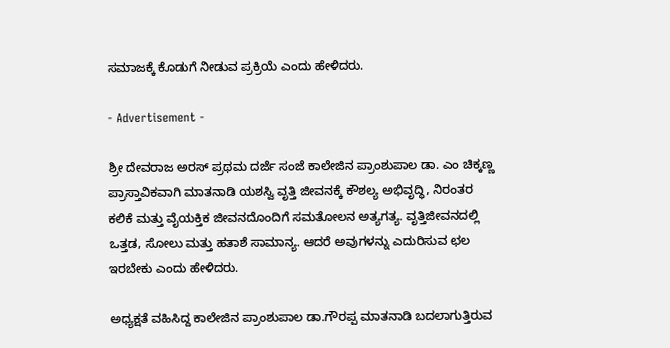ಸಮಾಜಕ್ಕೆ ಕೊಡುಗೆ ನೀಡುವ ಪ್ರಕ್ರಿಯೆ ಎಂದು ಹೇಳಿದರು.

- Advertisement -

ಶ್ರೀ ದೇವರಾಜ ಅರಸ್ ಪ್ರಥಮ ದರ್ಜೆ ಸಂಜೆ ಕಾಲೇಜಿನ ಪ್ರಾಂಶುಪಾಲ ಡಾ. ಎಂ ಚಿಕ್ಕಣ್ಣ ಪ್ರಾಸ್ತಾವಿಕವಾಗಿ ಮಾತನಾಡಿ ಯಶಸ್ವಿ ವೃತ್ತಿ ಜೀವನಕ್ಕೆ ಕೌಶಲ್ಯ ಅಭಿವೃದ್ಧಿ, ನಿರಂತರ ಕಲಿಕೆ ಮತ್ತು ವೈಯಕ್ತಿಕ ಜೀವನದೊಂದಿಗೆ ಸಮತೋಲನ ಅತ್ಯಗತ್ಯ. ವೃತ್ತಿಜೀವನದಲ್ಲಿ ಒತ್ತಡ, ಸೋಲು ಮತ್ತು ಹತಾಶೆ ಸಾಮಾನ್ಯ. ಆದರೆ ಅವುಗಳನ್ನು ಎದುರಿಸುವ ಛಲ ಇರಬೇಕು ಎಂದು ಹೇಳಿದರು.

ಅಧ್ಯಕ್ಷತೆ ವಹಿಸಿದ್ದ ಕಾಲೇಜಿನ ಪ್ರಾಂಶುಪಾಲ ಡಾ.ಗೌರಪ್ಪ ಮಾತನಾಡಿ ಬದಲಾಗುತ್ತಿರುವ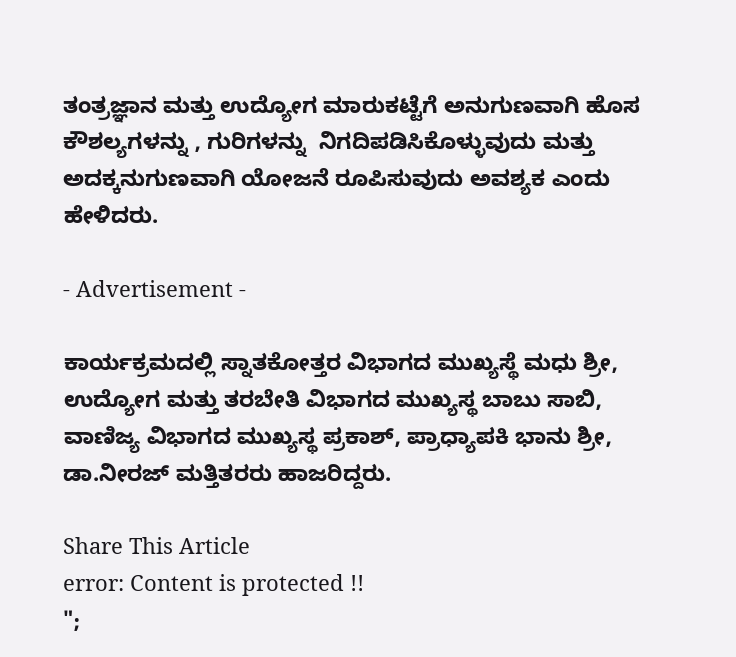ತಂತ್ರಜ್ಞಾನ ಮತ್ತು ಉದ್ಯೋಗ ಮಾರುಕಟ್ಟೆಗೆ ಅನುಗುಣವಾಗಿ ಹೊಸ ಕೌಶಲ್ಯಗಳನ್ನು , ಗುರಿಗಳನ್ನು  ನಿಗದಿಪಡಿಸಿಕೊಳ್ಳುವುದು ಮತ್ತು ಅದಕ್ಕನುಗುಣವಾಗಿ ಯೋಜನೆ ರೂಪಿಸುವುದು ಅವಶ್ಯಕ ಎಂದು ಹೇಳಿದರು.

- Advertisement -

ಕಾರ್ಯಕ್ರಮದಲ್ಲಿ ಸ್ನಾತಕೋತ್ತರ ವಿಭಾಗದ ಮುಖ್ಯಸ್ಥೆ ಮಧು ಶ್ರೀ, ಉದ್ಯೋಗ ಮತ್ತು ತರಬೇತಿ ವಿಭಾಗದ ಮುಖ್ಯಸ್ಥ ಬಾಬು ಸಾಬಿ, ವಾಣಿಜ್ಯ ವಿಭಾಗದ ಮುಖ್ಯಸ್ಥ ಪ್ರಕಾಶ್, ಪ್ರಾಧ್ಯಾಪಕಿ ಭಾನು ಶ್ರೀ, ಡಾ.ನೀರಜ್ ಮತ್ತಿತರರು ಹಾಜರಿದ್ದರು.

Share This Article
error: Content is protected !!
";